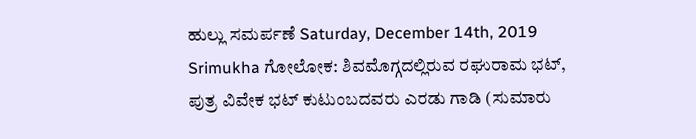ಹುಲ್ಲು ಸಮರ್ಪಣೆ Saturday, December 14th, 2019 Srimukha ಗೋಲೋಕ: ಶಿವಮೊಗ್ಗದಲ್ಲಿರುವ ರಘುರಾಮ ಭಟ್, ಪುತ್ರ ವಿವೇಕ ಭಟ್ ಕುಟುಂಬದವರು ಎರಡು ಗಾಡಿ (ಸುಮಾರು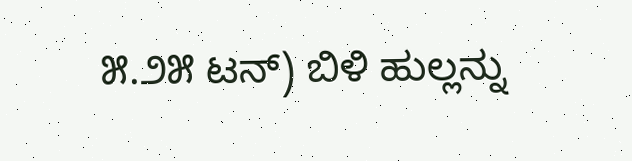೫.೨೫ ಟನ್) ಬಿಳಿ ಹುಲ್ಲನ್ನು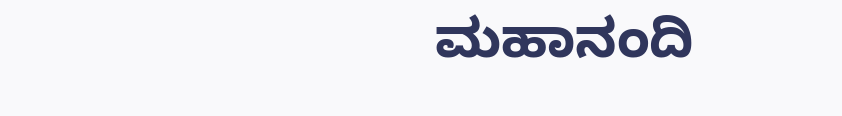ಮಹಾನಂದಿ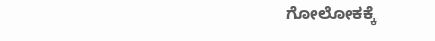ಗೋಲೋಕಕ್ಕೆ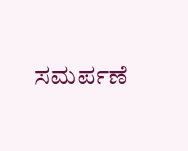ಸಮರ್ಪಣೆ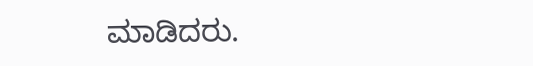ಮಾಡಿದರು.